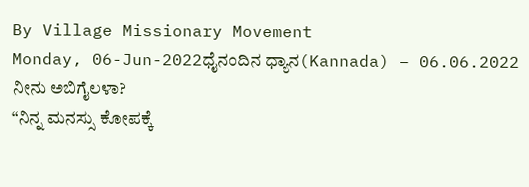By Village Missionary Movement
Monday, 06-Jun-2022ಧೈನಂದಿನ ಧ್ಯಾನ(Kannada) – 06.06.2022
ನೀನು ಅಬಿಗೈಲಳಾ?
“ನಿನ್ನ ಮನಸ್ಸು ಕೋಪಕ್ಕೆ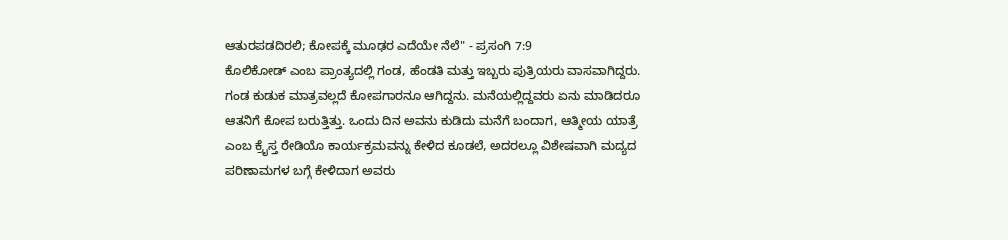ಆತುರಪಡದಿರಲಿ; ಕೋಪಕ್ಕೆ ಮೂಢರ ಎದೆಯೇ ನೆಲೆ" - ಪ್ರಸಂಗಿ 7:9
ಕೊಲಿಕೋಡ್ ಎಂಬ ಪ್ರಾಂತ್ಯದಲ್ಲಿ ಗಂಡ, ಹೆಂಡತಿ ಮತ್ತು ಇಬ್ಬರು ಪುತ್ರಿಯರು ವಾಸವಾಗಿದ್ದರು. ಗಂಡ ಕುಡುಕ ಮಾತ್ರವಲ್ಲದೆ ಕೋಪಗಾರನೂ ಆಗಿದ್ದನು. ಮನೆಯಲ್ಲಿದ್ದವರು ಏನು ಮಾಡಿದರೂ ಆತನಿಗೆ ಕೋಪ ಬರುತ್ತಿತ್ತು. ಒಂದು ದಿನ ಅವನು ಕುಡಿದು ಮನೆಗೆ ಬಂದಾಗ, ಆತ್ಮೀಯ ಯಾತ್ರೆ ಎಂಬ ಕ್ರೈಸ್ತ ರೇಡಿಯೊ ಕಾರ್ಯಕ್ರಮವನ್ನು ಕೇಳಿದ ಕೂಡಲೆ, ಅದರಲ್ಲೂ ವಿಶೇಷವಾಗಿ ಮದ್ಯದ ಪರಿಣಾಮಗಳ ಬಗ್ಗೆ ಕೇಳಿದಾಗ ಅವರು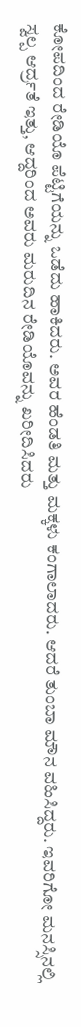ಕೋಪದಿಂದ ರೇಡಿಯೊ ಪೆಟ್ಟಿಗೆಯನ್ನು ಒಡೆದು ಹಾಕಿದರು. ಅವರ ಹೆಂಡತಿ ಮತ್ತು ಮಕ್ಕಳು ಕಂಗಾಲಾದರು. ಆದರೆ ತುಂಬಾ ಮೌನ ವಹಿಸಿದ್ದರು. ಇವರಿಗೋ ಮನಸ್ಸಿನಲ್ಲಿ ಸ್ವಲ್ಪ ಆರ್ದ್ರತೆ ಇತ್ತು, ಆದ್ದರಿಂದ ಅವರು ಮರುದಿನ ರೇಡಿಯೊವನ್ನು ಖರೀದಿಸಿದರು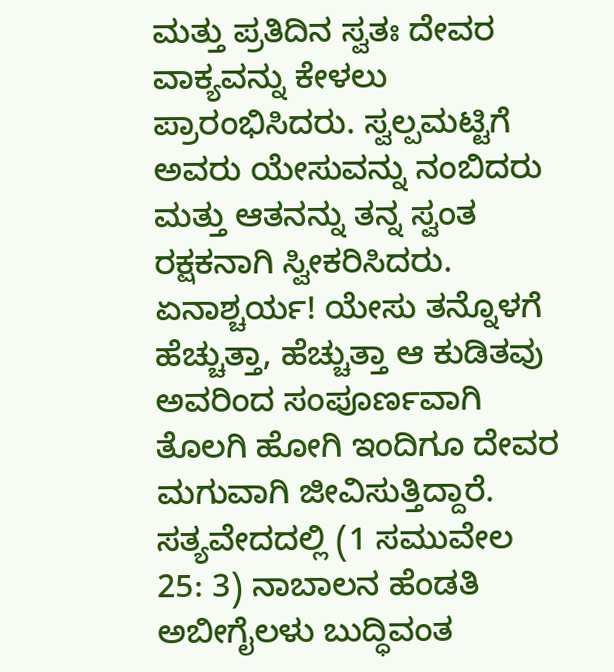ಮತ್ತು ಪ್ರತಿದಿನ ಸ್ವತಃ ದೇವರ ವಾಕ್ಯವನ್ನು ಕೇಳಲು ಪ್ರಾರಂಭಿಸಿದರು. ಸ್ವಲ್ಪಮಟ್ಟಿಗೆ ಅವರು ಯೇಸುವನ್ನು ನಂಬಿದರು ಮತ್ತು ಆತನನ್ನು ತನ್ನ ಸ್ವಂತ ರಕ್ಷಕನಾಗಿ ಸ್ವೀಕರಿಸಿದರು. ಏನಾಶ್ಚರ್ಯ! ಯೇಸು ತನ್ನೊಳಗೆ ಹೆಚ್ಚುತ್ತಾ, ಹೆಚ್ಚುತ್ತಾ ಆ ಕುಡಿತವು ಅವರಿಂದ ಸಂಪೂರ್ಣವಾಗಿ ತೊಲಗಿ ಹೋಗಿ ಇಂದಿಗೂ ದೇವರ ಮಗುವಾಗಿ ಜೀವಿಸುತ್ತಿದ್ದಾರೆ.
ಸತ್ಯವೇದದಲ್ಲಿ (1 ಸಮುವೇಲ 25: 3) ನಾಬಾಲನ ಹೆಂಡತಿ ಅಬೀಗೈಲಳು ಬುದ್ಧಿವಂತ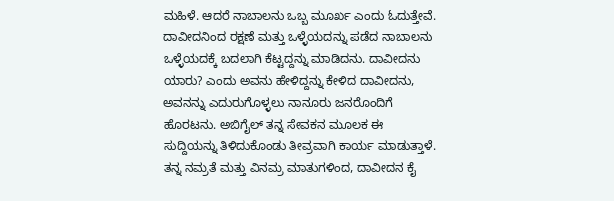ಮಹಿಳೆ. ಆದರೆ ನಾಬಾಲನು ಒಬ್ಬ ಮೂರ್ಖ ಎಂದು ಓದುತ್ತೇವೆ. ದಾವೀದನಿಂದ ರಕ್ಷಣೆ ಮತ್ತು ಒಳ್ಳೆಯದನ್ನು ಪಡೆದ ನಾಬಾಲನು ಒಳ್ಳೆಯದಕ್ಕೆ ಬದಲಾಗಿ ಕೆಟ್ಟದ್ದನ್ನು ಮಾಡಿದನು. ದಾವೀದನು ಯಾರು? ಎಂದು ಅವನು ಹೇಳಿದ್ದನ್ನು ಕೇಳಿದ ದಾವೀದನು, ಅವನನ್ನು ಎದುರುಗೊಳ್ಳಲು ನಾನೂರು ಜನರೊಂದಿಗೆ ಹೊರಟನು. ಅಬಿಗೈಲ್ ತನ್ನ ಸೇವಕನ ಮೂಲಕ ಈ ಸುದ್ದಿಯನ್ನು ತಿಳಿದುಕೊಂಡು ತೀವ್ರವಾಗಿ ಕಾರ್ಯ ಮಾಡುತ್ತಾಳೆ. ತನ್ನ ನಮ್ರತೆ ಮತ್ತು ವಿನಮ್ರ ಮಾತುಗಳಿಂದ, ದಾವೀದನ ಕೈ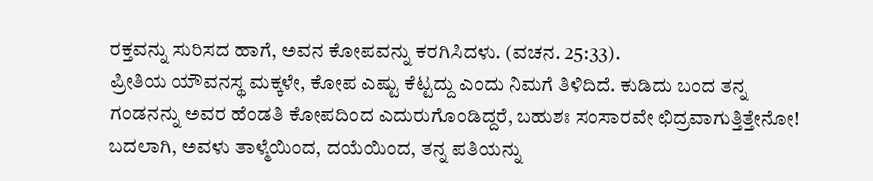ರಕ್ತವನ್ನು ಸುರಿಸದ ಹಾಗೆ, ಅವನ ಕೋಪವನ್ನು ಕರಗಿಸಿದಳು. (ವಚನ. 25:33).
ಪ್ರೀತಿಯ ಯೌವನಸ್ಥ ಮಕ್ಕಳೇ, ಕೋಪ ಎಷ್ಟು ಕೆಟ್ಟದ್ದು ಎಂದು ನಿಮಗೆ ತಿಳಿದಿದೆ. ಕುಡಿದು ಬಂದ ತನ್ನ ಗಂಡನನ್ನು ಅವರ ಹೆಂಡತಿ ಕೋಪದಿಂದ ಎದುರುಗೊಂಡಿದ್ದರೆ, ಬಹುಶಃ ಸಂಸಾರವೇ ಛಿದ್ರವಾಗುತ್ತಿತ್ತೇನೋ! ಬದಲಾಗಿ, ಅವಳು ತಾಳ್ಮೆಯಿಂದ, ದಯೆಯಿಂದ, ತನ್ನ ಪತಿಯನ್ನು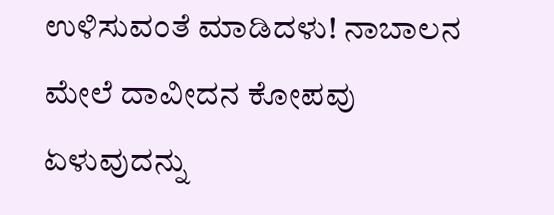ಉಳಿಸುವಂತೆ ಮಾಡಿದಳು! ನಾಬಾಲನ ಮೇಲೆ ದಾವೀದನ ಕೋಪವು ಏಳುವುದನ್ನು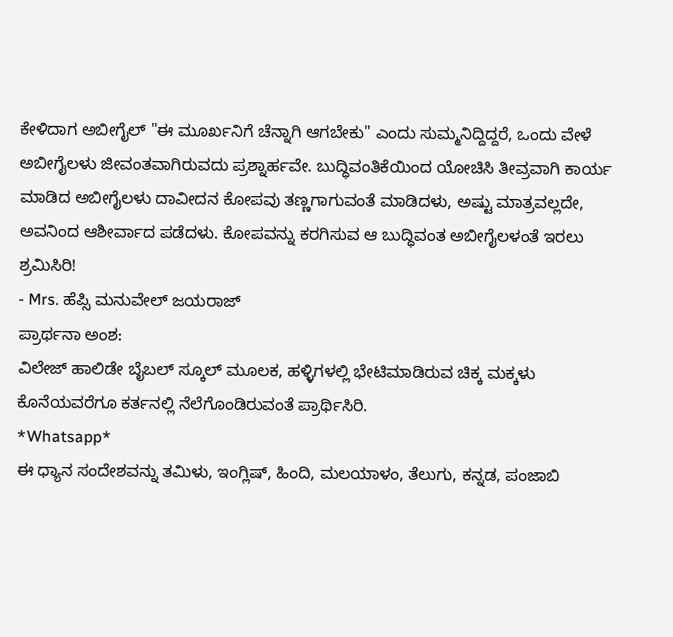ಕೇಳಿದಾಗ ಅಬೀಗೈಲ್ "ಈ ಮೂರ್ಖನಿಗೆ ಚೆನ್ನಾಗಿ ಆಗಬೇಕು" ಎಂದು ಸುಮ್ಮನಿದ್ದಿದ್ದರೆ, ಒಂದು ವೇಳೆ ಅಬೀಗೈಲಳು ಜೀವಂತವಾಗಿರುವದು ಪ್ರಶ್ನಾರ್ಹವೇ. ಬುದ್ಧಿವಂತಿಕೆಯಿಂದ ಯೋಚಿಸಿ ತೀವ್ರವಾಗಿ ಕಾರ್ಯ ಮಾಡಿದ ಅಬೀಗೈಲಳು ದಾವೀದನ ಕೋಪವು ತಣ್ಣಗಾಗುವಂತೆ ಮಾಡಿದಳು, ಅಷ್ಟು ಮಾತ್ರವಲ್ಲದೇ, ಅವನಿಂದ ಆಶೀರ್ವಾದ ಪಡೆದಳು. ಕೋಪವನ್ನು ಕರಗಿಸುವ ಆ ಬುದ್ಧಿವಂತ ಅಬೀಗೈಲಳಂತೆ ಇರಲು ಶ್ರಮಿಸಿರಿ!
- Mrs. ಹೆಪ್ಸಿ ಮನುವೇಲ್ ಜಯರಾಜ್
ಪ್ರಾರ್ಥನಾ ಅಂಶ:
ವಿಲೇಜ್ ಹಾಲಿಡೇ ಬೈಬಲ್ ಸ್ಕೂಲ್ ಮೂಲಕ, ಹಳ್ಳಿಗಳಲ್ಲಿ ಭೇಟಿಮಾಡಿರುವ ಚಿಕ್ಕ ಮಕ್ಕಳು ಕೊನೆಯವರೆಗೂ ಕರ್ತನಲ್ಲಿ ನೆಲೆಗೊಂಡಿರುವಂತೆ ಪ್ರಾರ್ಥಿಸಿರಿ.
*Whatsapp*
ಈ ಧ್ಯಾನ ಸಂದೇಶವನ್ನು ತಮಿಳು, ಇಂಗ್ಲಿಷ್, ಹಿಂದಿ, ಮಲಯಾಳಂ, ತೆಲುಗು, ಕನ್ನಡ, ಪಂಜಾಬಿ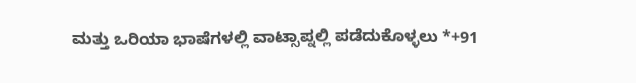ಮತ್ತು ಒರಿಯಾ ಭಾಷೆಗಳಲ್ಲಿ ವಾಟ್ಸಾಪ್ನಲ್ಲಿ ಪಡೆದುಕೊಳ್ಳಲು *+91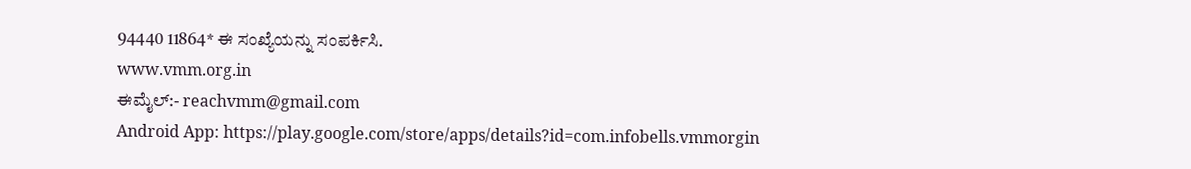94440 11864* ಈ ಸಂಖ್ಯೆಯನ್ನು ಸಂಪರ್ಕಿಸಿ.
www.vmm.org.in
ಈಮೈಲ್:- reachvmm@gmail.com
Android App: https://play.google.com/store/apps/details?id=com.infobells.vmmorgin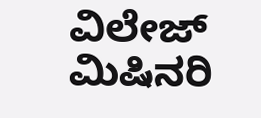ವಿಲೇಜ್ ಮಿಷಿನರಿ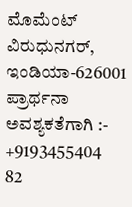ಮೊಮೆಂಟ್ ವಿರುಧುನಗರ್, ಇಂಡಿಯಾ-626001
ಪ್ರಾರ್ಥನಾ ಅವಶ್ಯಕತೆಗಾಗಿ :- +9193455404
82